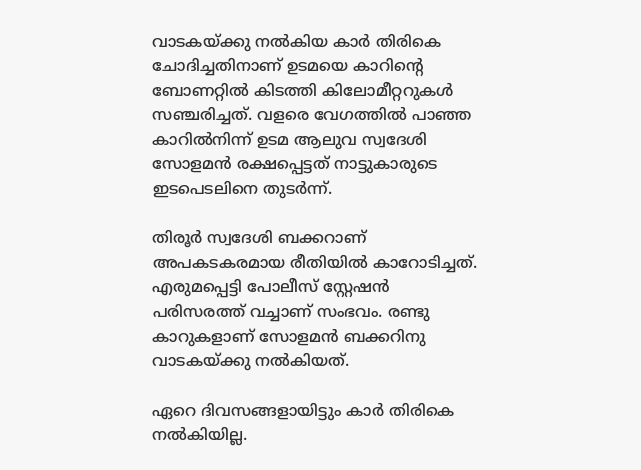വാടകയ്ക്കു നൽകിയ കാർ തിരികെ ചോദിച്ചതിനാണ് ഉടമയെ കാറിന്റെ ബോണറ്റിൽ കിടത്തി കിലോമീറ്ററുകൾ സഞ്ചരിച്ചത്. വളരെ വേഗത്തിൽ പാഞ്ഞ കാറിൽനിന്ന് ഉടമ ആലുവ സ്വദേശി സോളമൻ രക്ഷപ്പെട്ടത് നാട്ടുകാരുടെ ഇടപെടലിനെ തുടർന്ന്.

തിരൂർ സ്വദേശി ബക്കറാണ് അപകടകരമായ രീതിയിൽ കാറോടിച്ചത്. എരുമപ്പെട്ടി പോലീസ് സ്റ്റേഷൻ പരിസരത്ത് വച്ചാണ് സംഭവം. രണ്ടു കാറുകളാണ് സോളമൻ ബക്കറിനു വാടകയ്ക്കു നൽകിയത്.

ഏറെ ദിവസങ്ങളായിട്ടും കാർ തിരികെ നൽകിയില്ല.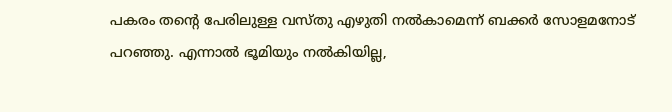പകരം തന്റെ പേരിലുള്ള വസ്തു എഴുതി നൽകാമെന്ന് ബക്കർ സോളമനോട് പറഞ്ഞു. എന്നാൽ ഭൂമിയും നൽകിയില്ല,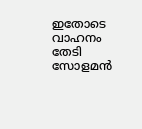ഇതോടെ വാഹനം തേടി സോളമൻ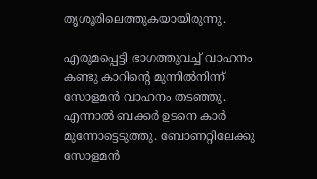തൃശൂരിലെത്തുകയായിരുന്നു.

എരുമപ്പെട്ടി ഭാഗത്തുവച്ച് വാഹനം കണ്ടു കാറിന്റെ മുന്നിൽനിന്ന് സോളമൻ വാഹനം തടഞ്ഞു. എന്നാൽ ബക്കർ ഉടനെ കാർ മുന്നോട്ടെടുത്തു. ബോണറ്റിലേക്കു സോളമൻ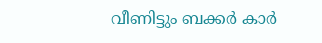വീണിട്ടും ബക്കർ കാർ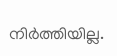നിർത്തിയില്ല.